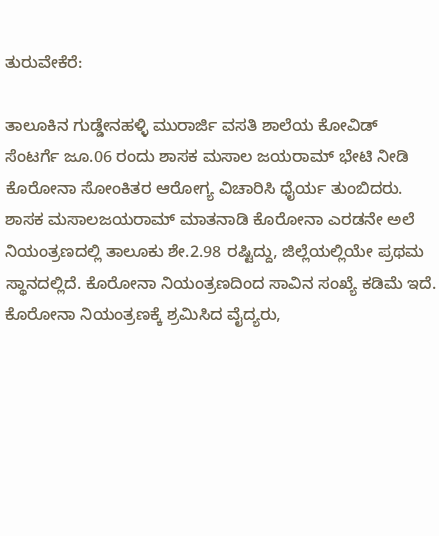ತುರುವೇಕೆರೆ:

ತಾಲೂಕಿನ ಗುಡ್ಡೇನಹಳ್ಳಿ ಮುರಾರ್ಜಿ ವಸತಿ ಶಾಲೆಯ ಕೋವಿಡ್ ಸೆಂಟರ್ಗೆ ಜೂ.06 ರಂದು ಶಾಸಕ ಮಸಾಲ ಜಯರಾಮ್ ಭೇಟಿ ನೀಡಿ ಕೊರೋನಾ ಸೋಂಕಿತರ ಆರೋಗ್ಯ ವಿಚಾರಿಸಿ ಧೈರ್ಯ ತುಂಬಿದರು.
ಶಾಸಕ ಮಸಾಲಜಯರಾಮ್ ಮಾತನಾಡಿ ಕೊರೋನಾ ಎರಡನೇ ಅಲೆ ನಿಯಂತ್ರಣದಲ್ಲಿ ತಾಲೂಕು ಶೇ.2.98 ರಷ್ಟಿದ್ದು, ಜಿಲ್ಲೆಯಲ್ಲಿಯೇ ಪ್ರಥಮ ಸ್ಥಾನದಲ್ಲಿದೆ. ಕೊರೋನಾ ನಿಯಂತ್ರಣದಿಂದ ಸಾವಿನ ಸಂಖ್ಯೆ ಕಡಿಮೆ ಇದೆ. ಕೊರೋನಾ ನಿಯಂತ್ರಣಕ್ಕೆ ಶ್ರಮಿಸಿದ ವೈದ್ಯರು,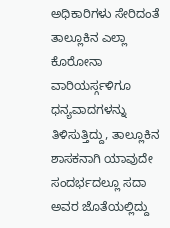ಅಧಿಕಾರಿಗಳು ಸೇರಿದಂತೆ ತಾಲ್ಲೂಕಿನ ಎಲ್ಲಾ ಕೊರೋನಾ ವಾರಿಯರ್ಸ್ಗಳಿಗೂ ಧನ್ಯವಾದಗಳನ್ನು ತಿಳಿಸುತ್ತಿದ್ದು, ತಾಲ್ಲೂಕಿನ ಶಾಸಕನಾಗಿ ಯಾವುದೇ ಸಂದರ್ಭದಲ್ಲೂ ಸದಾ ಅವರ ಜೊತೆಯಲ್ಲಿದ್ದು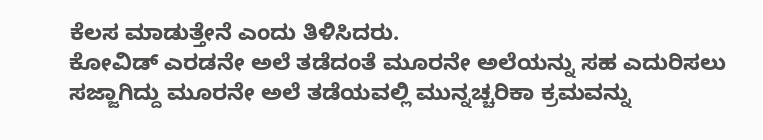ಕೆಲಸ ಮಾಡುತ್ತೇನೆ ಎಂದು ತಿಳಿಸಿದರು.
ಕೋವಿಡ್ ಎರಡನೇ ಅಲೆ ತಡೆದಂತೆ ಮೂರನೇ ಅಲೆಯನ್ನು ಸಹ ಎದುರಿಸಲು ಸಜ್ಜಾಗಿದ್ದು ಮೂರನೇ ಅಲೆ ತಡೆಯವಲ್ಲಿ ಮುನ್ನಚ್ಚರಿಕಾ ಕ್ರಮವನ್ನು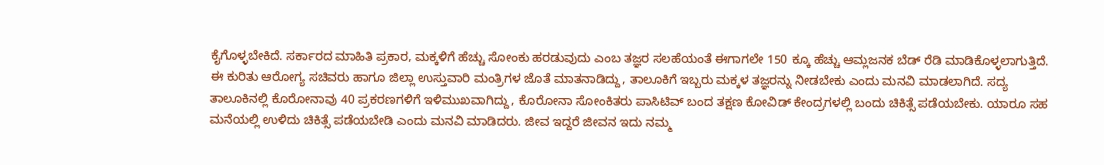ಕೈಗೊಳ್ಳಬೇಕಿದೆ. ಸರ್ಕಾರದ ಮಾಹಿತಿ ಪ್ರಕಾರ, ಮಕ್ಕಳಿಗೆ ಹೆಚ್ಚು ಸೋಂಕು ಹರಡುವುದು ಎಂಬ ತಜ್ಞರ ಸಲಹೆಯಂತೆ ಈಗಾಗಲೇ 150 ಕ್ಕೂ ಹೆಚ್ಚು ಆಮ್ಲಜನಕ ಬೆಡ್ ರೆಡಿ ಮಾಡಿಕೊಳ್ಳಲಾಗುತ್ತಿದೆ.
ಈ ಕುರಿತು ಆರೋಗ್ಯ ಸಚಿವರು ಹಾಗೂ ಜಿಲ್ಲಾ ಉಸ್ತುವಾರಿ ಮಂತ್ರಿಗಳ ಜೊತೆ ಮಾತನಾಡಿದ್ದು, ತಾಲೂಕಿಗೆ ಇಬ್ಬರು ಮಕ್ಕಳ ತಜ್ಞರನ್ನು ನೀಡಬೇಕು ಎಂದು ಮನವಿ ಮಾಡಲಾಗಿದೆ. ಸದ್ಯ ತಾಲೂಕಿನಲ್ಲಿ ಕೊರೋನಾವು 40 ಪ್ರಕರಣಗಳಿಗೆ ಇಳಿಮುಖವಾಗಿದ್ದು, ಕೊರೋನಾ ಸೋಂಕಿತರು ಪಾಸಿಟಿವ್ ಬಂದ ತಕ್ಷಣ ಕೋವಿಡ್ ಕೇಂದ್ರಗಳಲ್ಲಿ ಬಂದು ಚಿಕಿತ್ಸೆ ಪಡೆಯಬೇಕು. ಯಾರೂ ಸಹ ಮನೆಯಲ್ಲಿ ಉಳಿದು ಚಿಕಿತ್ಸೆ ಪಡೆಯಬೇಡಿ ಎಂದು ಮನವಿ ಮಾಡಿದರು. ಜೀವ ಇದ್ದರೆ ಜೀವನ ಇದು ನಮ್ಮ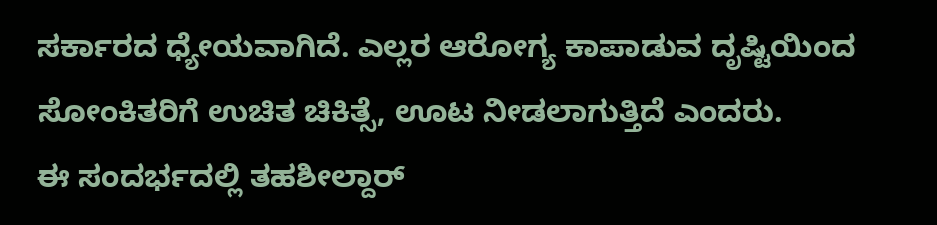ಸರ್ಕಾರದ ಧ್ಯೇಯವಾಗಿದೆ. ಎಲ್ಲರ ಆರೋಗ್ಯ ಕಾಪಾಡುವ ದೃಷ್ಟಿಯಿಂದ ಸೋಂಕಿತರಿಗೆ ಉಚಿತ ಚಿಕಿತ್ಸೆ, ಊಟ ನೀಡಲಾಗುತ್ತಿದೆ ಎಂದರು.
ಈ ಸಂದರ್ಭದಲ್ಲಿ ತಹಶೀಲ್ದಾರ್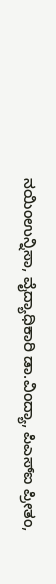ನಯಿಂಉನ್ನಿಸಾ, ವೈದ್ಯಾಧಿಕಾರಿ ಡಾ.ವಿಂದ್ಯಾ, ಪಿಎಸ್ಐ ಪ್ರೀತಂ,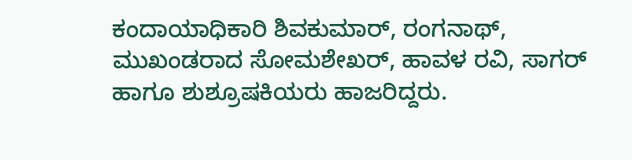ಕಂದಾಯಾಧಿಕಾರಿ ಶಿವಕುಮಾರ್, ರಂಗನಾಥ್, ಮುಖಂಡರಾದ ಸೋಮಶೇಖರ್, ಹಾವಳ ರವಿ, ಸಾಗರ್ ಹಾಗೂ ಶುಶ್ರೂಷಕಿಯರು ಹಾಜರಿದ್ದರು.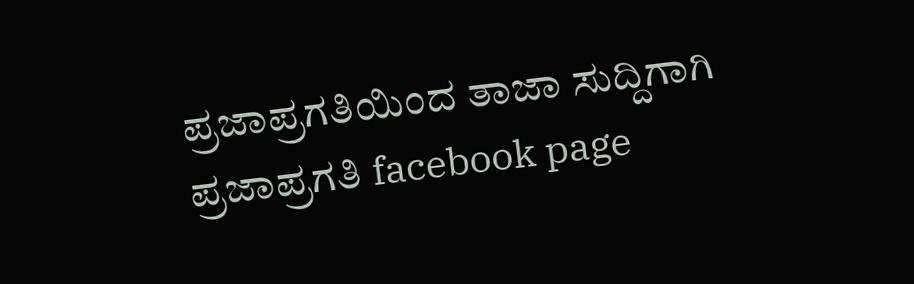ಪ್ರಜಾಪ್ರಗತಿಯಿಂದ ತಾಜಾ ಸುದ್ದಿಗಾಗಿ ಪ್ರಜಾಪ್ರಗತಿ facebook page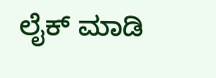ಲೈಕ್ ಮಾಡಿ